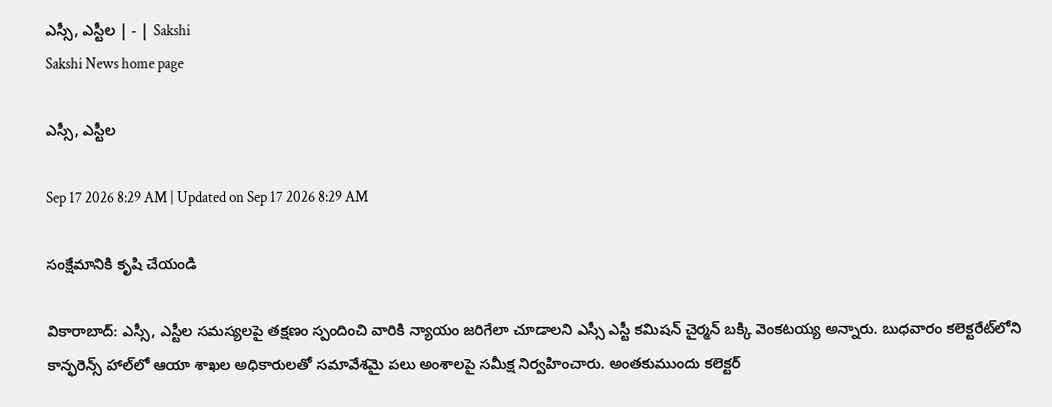ఎస్సీ, ఎస్టీల | - | Sakshi
Sakshi News home page

ఎస్సీ, ఎస్టీల

Sep 17 2026 8:29 AM | Updated on Sep 17 2026 8:29 AM

సంక్షేమానికి కృషి చేయండి

వికారాబాద్‌: ఎస్సీ, ఎస్టీల సమస్యలపై తక్షణం స్పందించి వారికి న్యాయం జరిగేలా చూడాలని ఎస్సీ ఎస్టీ కమిషన్‌ చైర్మన్‌ బక్కి వెంకటయ్య అన్నారు. బుధవారం కలెక్టరేట్‌లోని కాన్ఫరెన్స్‌ హాల్‌లో ఆయా శాఖల అధికారులతో సమావేశమై పలు అంశాలపై సమీక్ష నిర్వహించారు. అంతకుముందు కలెక్టర్‌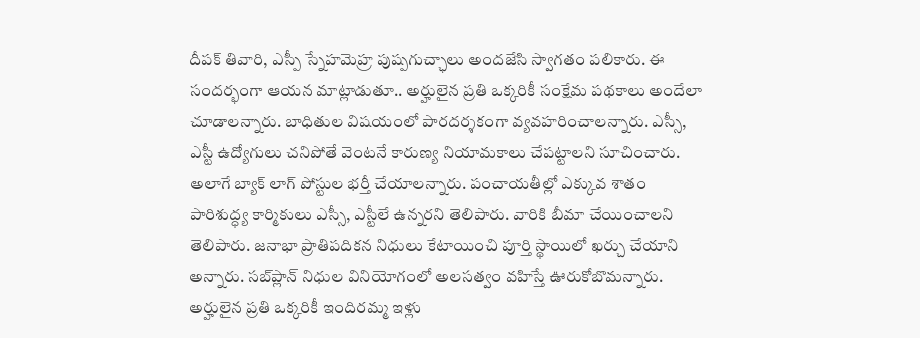దీపక్‌ తివారి, ఎస్పీ స్నేహమెహ్ర పుష్పగుచ్ఛాలు అందజేసి స్వాగతం పలికారు. ఈ సందర్భంగా ఆయన మాట్లాడుతూ.. అర్హులైన ప్రతి ఒక్కరికీ సంక్షేమ పథకాలు అందేలా చూడాలన్నారు. బాధితుల విషయంలో పారదర్శకంగా వ్యవహరించాలన్నారు. ఎస్సీ, ఎస్టీ ఉద్యోగులు చనిపోతే వెంటనే కారుణ్య నియామకాలు చేపట్టాలని సూచించారు. అలాగే బ్యాక్‌ లాగ్‌ పోస్టుల భర్తీ చేయాలన్నారు. పంచాయతీల్లో ఎక్కువ శాతం పారిశుద్ధ్య కార్మికులు ఎస్సీ, ఎస్టీలే ఉన్నరని తెలిపారు. వారికి బీమా చేయించాలని తెలిపారు. జనాభా ప్రాతిపదికన నిధులు కేటాయించి పూర్తి స్థాయిలో ఖర్చు చేయాని అన్నారు. సబ్‌ప్లాన్‌ నిధుల వినియోగంలో అలసత్వం వహిస్తే ఊరుకోబొమన్నారు. అర్హులైన ప్రతి ఒక్కరికీ ఇందిరమ్మ ఇళ్లు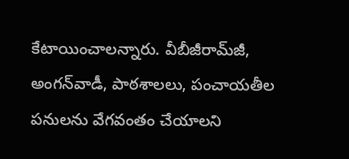కేటాయించాలన్నారు. వీబీజీరామ్‌జీ, అంగన్‌వాడీ, పాఠశాలలు, పంచాయతీల పనులను వేగవంతం చేయాలని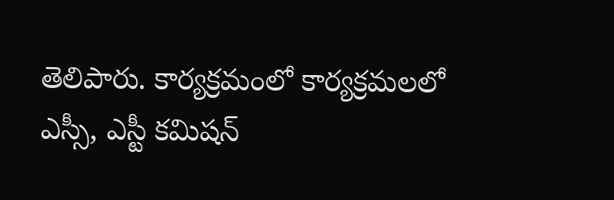తెలిపారు. కార్యక్రమంలో కార్యక్రమలలో ఎస్సీ, ఎస్టీ కమిషన్‌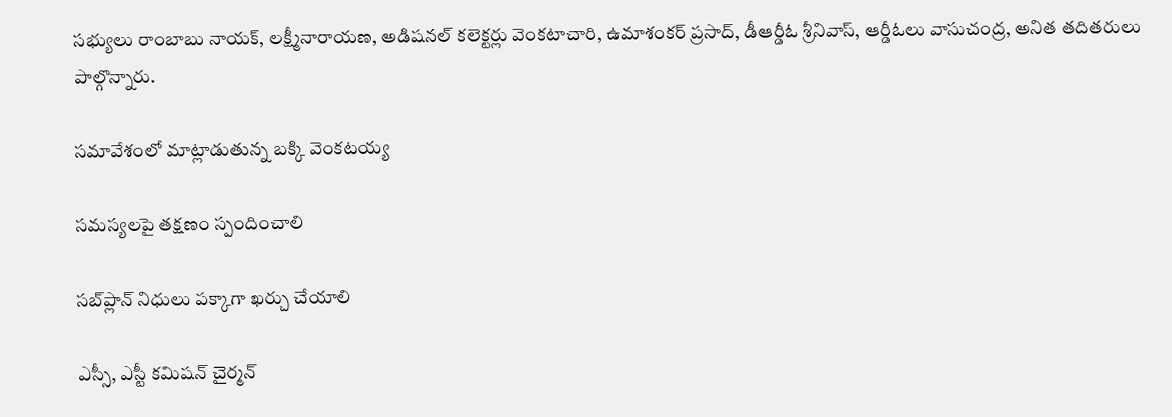సభ్యులు రాంబాబు నాయక్‌, లక్ష్మీనారాయణ, అడిషనల్‌ కలెక్టర్లు వెంకటాచారి, ఉమాశంకర్‌ ప్రసాద్‌, డీఆర్డీఓ శ్రీనివాస్‌, ఆర్డీఓలు వాసుచంద్ర, అనిత తదితరులు పాల్గొన్నారు.

సమావేశంలో మాట్లాడుతున్న బక్కి వెంకటయ్య

సమస్యలపై తక్షణం స్పందించాలి

సబ్‌ప్లాన్‌ నిధులు పక్కాగా ఖర్చు చేయాలి

ఎస్సీ, ఎస్టీ కమిషన్‌ చైర్మన్‌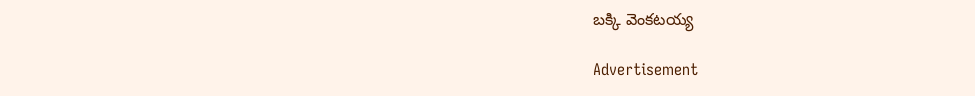బక్కి వెంకటయ్య

Advertisement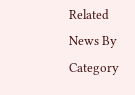Related News By Category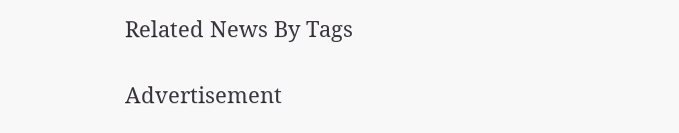Related News By Tags

Advertisement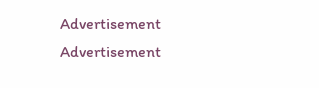Advertisement
Advertisement